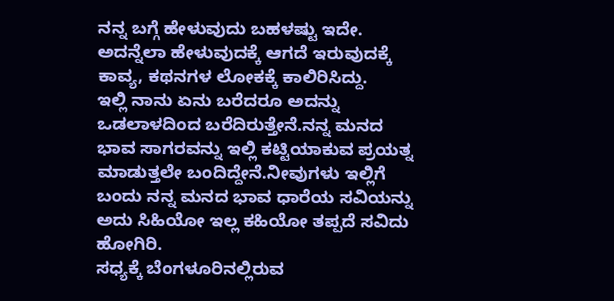ನನ್ನ ಬಗ್ಗೆ ಹೇಳುವುದು ಬಹಳಷ್ಟು ಇದೇ. ಅದನ್ನೆಲಾ ಹೇಳುವುದಕ್ಕೆ ಆಗದೆ ಇರುವುದಕ್ಕೆ ಕಾವ್ಯ, ಕಥನಗಳ ಲೋಕಕ್ಕೆ ಕಾಲಿರಿಸಿದ್ದು.
ಇಲ್ಲಿ ನಾನು ಏನು ಬರೆದರೂ ಅದನ್ನು ಒಡಲಾಳದಿಂದ ಬರೆದಿರುತ್ತೇನೆ.ನನ್ನ ಮನದ ಭಾವ ಸಾಗರವನ್ನು ಇಲ್ಲಿ ಕಟ್ಟಿಯಾಕುವ ಪ್ರಯತ್ನ ಮಾಡುತ್ತಲೇ ಬಂದಿದ್ದೇನೆ.ನೀವುಗಳು ಇಲ್ಲಿಗೆ ಬಂದು ನನ್ನ ಮನದ ಭಾವ ಧಾರೆಯ ಸವಿಯನ್ನು ಅದು ಸಿಹಿಯೋ ಇಲ್ಲ ಕಹಿಯೋ ತಪ್ಪದೆ ಸವಿದು ಹೋಗಿರಿ.
ಸಧ್ಯಕ್ಕೆ ಬೆಂಗಳೂರಿನಲ್ಲಿರುವ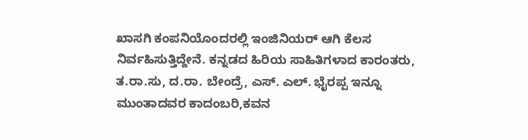ಖಾಸಗಿ ಕಂಪನಿಯೊಂದರಲ್ಲಿ ಇಂಜಿನಿಯರ್ ಆಗಿ ಕೆಲಸ ನಿರ್ವಹಿಸುತ್ತಿದ್ದೇನೆ. ಕನ್ನಡದ ಹಿರಿಯ ಸಾಹಿತಿಗಳಾದ ಕಾರಂತರು, ತ.ರಾ.ಸು, ದ.ರಾ. ಬೇಂದ್ರೆ, ಎಸ್. ಎಲ್. ಭೈರಪ್ಪ ಇನ್ನೂ ಮುಂತಾದವರ ಕಾದಂಬರಿ,ಕವನ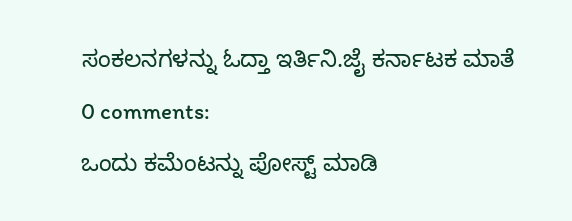ಸಂಕಲನಗಳನ್ನು ಓದ್ತಾ ಇರ್ತಿನಿ.ಜೈ ಕರ್ನಾಟಕ ಮಾತೆ
0 comments:
ಒಂದು ಕಮೆಂಟನ್ನು ಪೋಸ್ಟ್ ಮಾಡಿ